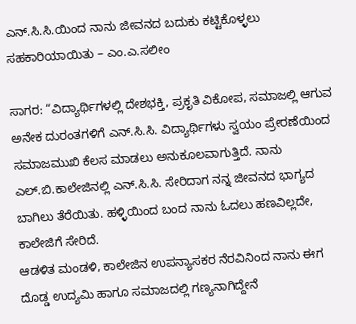ಎನ್.ಸಿ.ಸಿ.ಯಿಂದ ನಾನು ಜೀವನದ ಬದುಕು ಕಟ್ಟಿಕೊಳ್ಳಲು ಸಹಕಾರಿಯಾಯಿತು – ಎಂ.ಎ.ಸಲೀಂ

ಸಾಗರ: “ವಿದ್ಯಾರ್ಥಿಗಳಲ್ಲಿ ದೇಶಭಕ್ತಿ, ಪ್ರಕೃತಿ ವಿಕೋಪ, ಸಮಾಜಲ್ಲಿ ಆಗುವ ಅನೇಕ ದುರಂತಗಳಿಗೆ ಎನ್.ಸಿ.ಸಿ. ವಿದ್ಯಾರ್ಥಿಗಳು ಸ್ವಯಂ ಪ್ರೇರಣೆಯಿಂದ ಸಮಾಜಮುಖಿ ಕೆಲಸ ಮಾಡಲು ಅನುಕೂಲವಾಗುತ್ತಿದೆ. ನಾನು ಎಲ್.ಬಿ.ಕಾಲೇಜಿನಲ್ಲಿ ಎನ್.ಸಿ.ಸಿ. ಸೇರಿದಾಗ ನನ್ನ ಜೀವನದ ಭಾಗ್ಯದ ಬಾಗಿಲು ತೆರೆಯಿತು. ಹಳ್ಳಿಯಿಂದ ಬಂದ ನಾನು ಓದಲು ಹಣವಿಲ್ಲದೇ, ಕಾಲೇಜಿಗೆ ಸೇರಿದೆ.
ಆಡಳಿತ ಮಂಡಳಿ, ಕಾಲೇಜಿನ ಉಪನ್ಯಾಸಕರ ನೆರವಿನಿಂದ ನಾನು ಈಗ ದೊಡ್ಡ ಉದ್ಯಮಿ ಹಾಗೂ ಸಮಾಜದಲ್ಲಿ ಗಣ್ಯನಾಗಿದ್ದೇನೆ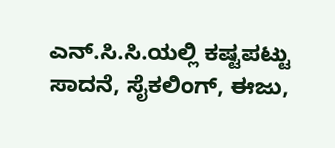ಎನ್.ಸಿ.ಸಿ.ಯಲ್ಲಿ ಕಷ್ಟಪಟ್ಟು ಸಾದನೆ, ಸೈಕಲಿಂಗ್, ಈಜು,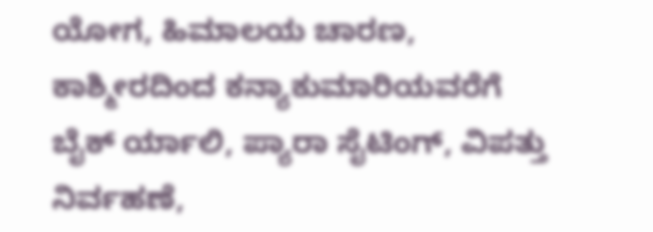ಯೋಗ, ಹಿಮಾಲಯ ಚಾರಣ, ಕಾಶ್ಮೀರದಿಂದ ಕನ್ಯಾಕುಮಾರಿಯವರೆಗೆ ಬೈಕ್ ರ್ಯಾಲಿ, ಪ್ಯಾರಾ ಸೈಟಿಂಗ್, ವಿಪತ್ತು ನಿರ್ವಹಣೆ,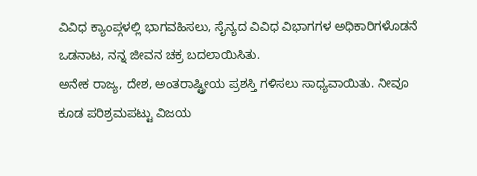ವಿವಿಧ ಕ್ಯಾಂಪ್ಗಳಲ್ಲಿ ಭಾಗವಹಿಸಲು, ಸೈನ್ಯದ ವಿವಿಧ ವಿಭಾಗಗಳ ಅಧಿಕಾರಿಗಳೊಡನೆ ಒಡನಾಟ, ನನ್ನ ಜೀವನ ಚಕ್ರ ಬದಲಾಯಿಸಿತು.
ಅನೇಕ ರಾಜ್ಯ, ದೇಶ, ಅಂತರಾಷ್ಟ್ರೀಯ ಪ್ರಶಸ್ತಿ ಗಳಿಸಲು ಸಾಧ್ಯವಾಯಿತು. ನೀವೂ ಕೂಡ ಪರಿಶ್ರಮಪಟ್ಟು ವಿಜಯ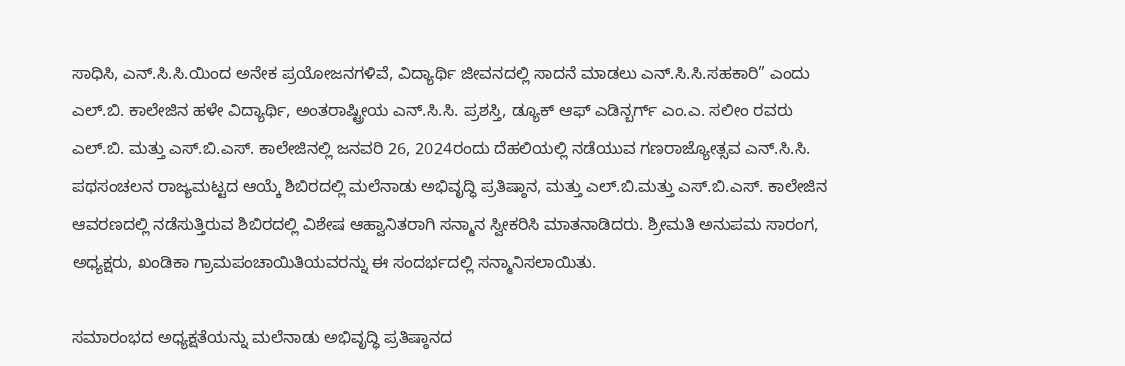ಸಾಧಿಸಿ, ಎನ್.ಸಿ.ಸಿ.ಯಿಂದ ಅನೇಕ ಪ್ರಯೋಜನಗಳಿವೆ, ವಿದ್ಯಾರ್ಥಿ ಜೀವನದಲ್ಲಿ ಸಾದನೆ ಮಾಡಲು ಎನ್.ಸಿ.ಸಿ.ಸಹಕಾರಿ” ಎಂದು ಎಲ್.ಬಿ. ಕಾಲೇಜಿನ ಹಳೇ ವಿದ್ಯಾರ್ಥಿ, ಅಂತರಾಷ್ಟ್ರೀಯ ಎನ್.ಸಿ.ಸಿ. ಪ್ರಶಸ್ತಿ, ಡ್ಯೂಕ್ ಆಫ್ ಎಡಿನ್ಬರ್ಗ್ ಎಂ.ಎ. ಸಲೀಂ ರವರು ಎಲ್.ಬಿ. ಮತ್ತು ಎಸ್.ಬಿ.ಎಸ್. ಕಾಲೇಜಿನಲ್ಲಿ ಜನವರಿ 26, 2024ರಂದು ದೆಹಲಿಯಲ್ಲಿ ನಡೆಯುವ ಗಣರಾಜ್ಯೋತ್ಸವ ಎನ್.ಸಿ.ಸಿ. ಪಥಸಂಚಲನ ರಾಜ್ಯಮಟ್ಟದ ಆಯ್ಕೆ ಶಿಬಿರದಲ್ಲಿ ಮಲೆನಾಡು ಅಭಿವೃದ್ಧಿ ಪ್ರತಿಷ್ಠಾನ, ಮತ್ತು ಎಲ್.ಬಿ.ಮತ್ತು ಎಸ್.ಬಿ.ಎಸ್. ಕಾಲೇಜಿನ ಆವರಣದಲ್ಲಿ ನಡೆಸುತ್ತಿರುವ ಶಿಬಿರದಲ್ಲಿ ವಿಶೇಷ ಆಹ್ವಾನಿತರಾಗಿ ಸನ್ಮಾನ ಸ್ವೀಕರಿಸಿ ಮಾತನಾಡಿದರು. ಶ್ರೀಮತಿ ಅನುಪಮ ಸಾರಂಗ, ಅಧ್ಯಕ್ಷರು, ಖಂಡಿಕಾ ಗ್ರಾಮಪಂಚಾಯಿತಿಯವರನ್ನು ಈ ಸಂದರ್ಭದಲ್ಲಿ ಸನ್ಮಾನಿಸಲಾಯಿತು.

ಸಮಾರಂಭದ ಅಧ್ಯಕ್ಷತೆಯನ್ನು ಮಲೆನಾಡು ಅಭಿವೃದ್ಧಿ ಪ್ರತಿಷ್ಠಾನದ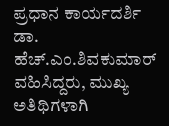ಪ್ರಧಾನ ಕಾರ್ಯದರ್ಶಿ ಡಾ. ಹೆಚ್.ಎಂ.ಶಿವಕುಮಾರ್ ವಹಿಸಿದ್ದರು, ಮುಖ್ಯ ಅತಿಥಿಗಳಾಗಿ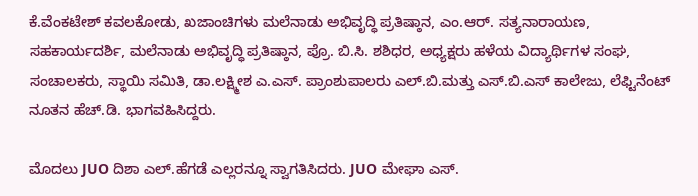ಕೆ.ವೆಂಕಟೇಶ್ ಕವಲಕೋಡು, ಖಜಾಂಚಿಗಳು ಮಲೆನಾಡು ಅಭಿವೃದ್ಧಿ ಪ್ರತಿಷ್ಠಾನ, ಎಂ.ಆರ್. ಸತ್ಯನಾರಾಯಣ, ಸಹಕಾರ್ಯದರ್ಶಿ, ಮಲೆನಾಡು ಅಭಿವೃದ್ಧಿ ಪ್ರತಿಷ್ಠಾನ, ಪ್ರೊ. ಬಿ.ಸಿ. ಶಶಿಧರ, ಅಧ್ಯಕ್ಷರು ಹಳೆಯ ವಿದ್ಯಾರ್ಥಿಗಳ ಸಂಘ, ಸಂಚಾಲಕರು, ಸ್ಥಾಯಿ ಸಮಿತಿ, ಡಾ.ಲಕ್ಷ್ಮೀಶ ಎ.ಎಸ್. ಪ್ರಾಂಶುಪಾಲರು ಎಲ್.ಬಿ.ಮತ್ತು ಎಸ್.ಬಿ.ಎಸ್ ಕಾಲೇಜು, ಲೆಫ್ಟಿನೆಂಟ್ ನೂತನ ಹೆಚ್.ಡಿ. ಭಾಗವಹಿಸಿದ್ದರು.

ಮೊದಲು JUO ದಿಶಾ ಎಲ್.ಹೆಗಡೆ ಎಲ್ಲರನ್ನೂ ಸ್ವಾಗತಿಸಿದರು. JUO ಮೇಘಾ ಎಸ್.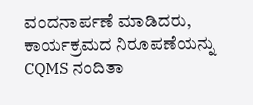ವಂದನಾರ್ಪಣೆ ಮಾಡಿದರು, ಕಾರ್ಯಕ್ರಮದ ನಿರೂಪಣೆಯನ್ನು CQMS ನಂದಿತಾ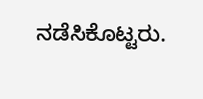ನಡೆಸಿಕೊಟ್ಟರು.